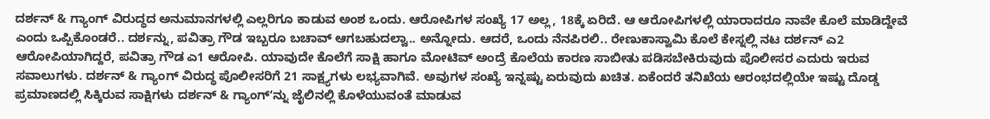ದರ್ಶನ್ & ಗ್ಯಾಂಗ್ ವಿರುದ್ಧದ ಅನುಮಾನಗಳಲ್ಲಿ ಎಲ್ಲರಿಗೂ ಕಾಡುವ ಅಂಶ ಒಂದು. ಆರೋಪಿಗಳ ಸಂಖ್ಯೆ 17 ಅಲ್ಲ, 18ಕ್ಕೆ ಏರಿದೆ. ಆ ಆರೋಪಿಗಳಲ್ಲಿ ಯಾರಾದರೂ ನಾವೇ ಕೊಲೆ ಮಾಡಿದ್ದೇವೆ ಎಂದು ಒಪ್ಪಿಕೊಂಡರೆ.. ದರ್ಶನ್ನು, ಪವಿತ್ರಾ ಗೌಡ ಇಬ್ಬರೂ ಬಚಾವ್ ಆಗಬಹುದಲ್ವಾ.. ಅನ್ನೋದು. ಆದರೆ, ಒಂದು ನೆನಪಿರಲಿ.. ರೇಣುಕಾಸ್ವಾಮಿ ಕೊಲೆ ಕೇಸ್ನಲ್ಲಿ ನಟ ದರ್ಶನ್ ಎ2 ಆರೋಪಿಯಾಗಿದ್ದರೆ, ಪವಿತ್ರಾ ಗೌಡ ಎ1 ಆರೋಪಿ. ಯಾವುದೇ ಕೊಲೆಗೆ ಸಾಕ್ಷಿ ಹಾಗೂ ಮೋಟಿವ್ ಅಂದ್ರೆ ಕೊಲೆಯ ಕಾರಣ ಸಾಬೀತು ಪಡಿಸಬೇಕಿರುವುದು ಪೊಲೀಸರ ಎದುರು ಇರುವ ಸವಾಲುಗಳು. ದರ್ಶನ್ & ಗ್ಯಾಂಗ್ ವಿರುದ್ಧ ಪೊಲೀಸರಿಗೆ 21 ಸಾಕ್ಷ್ಯಗಳು ಲಭ್ಯವಾಗಿವೆ. ಅವುಗಳ ಸಂಖ್ಯೆ ಇನ್ನಷ್ಟು ಏರುವುದು ಖಚಿತ. ಏಕೆಂದರೆ ತನಿಖೆಯ ಆರಂಭದಲ್ಲಿಯೇ ಇಷ್ಟು ದೊಡ್ಡ ಪ್ರಮಾಣದಲ್ಲಿ ಸಿಕ್ಕಿರುವ ಸಾಕ್ಷಿಗಳು ದರ್ಶನ್ & ಗ್ಯಾಂಗ್ʻನ್ನು ಜೈಲಿನಲ್ಲಿ ಕೊಳೆಯುವಂತೆ ಮಾಡುವ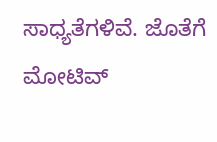ಸಾಧ್ಯತೆಗಳಿವೆ. ಜೊತೆಗೆ ಮೋಟಿವ್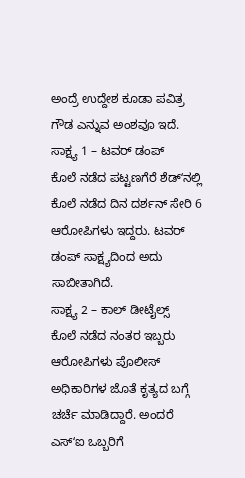ಅಂದ್ರೆ ಉದ್ದೇಶ ಕೂಡಾ ಪವಿತ್ರ ಗೌಡ ಎನ್ನುವ ಅಂಶವೂ ಇದೆ.
ಸಾಕ್ಷ್ಯ 1 – ಟವರ್ ಡಂಪ್
ಕೊಲೆ ನಡೆದ ಪಟ್ಟಣಗೆರೆ ಶೆಡ್ʻನಲ್ಲಿ ಕೊಲೆ ನಡೆದ ದಿನ ದರ್ಶನ್ ಸೇರಿ 6 ಆರೋಪಿಗಳು ಇದ್ದರು. ಟವರ್ ಡಂಪ್ ಸಾಕ್ಷ್ಯದಿಂದ ಅದು ಸಾಬೀತಾಗಿದೆ.
ಸಾಕ್ಷ್ಯ 2 – ಕಾಲ್ ಡೀಟೈಲ್ಸ್
ಕೊಲೆ ನಡೆದ ನಂತರ ಇಬ್ಬರು ಆರೋಪಿಗಳು ಪೊಲೀಸ್ ಅಧಿಕಾರಿಗಳ ಜೊತೆ ಕೃತ್ಯದ ಬಗ್ಗೆ ಚರ್ಚೆ ಮಾಡಿದ್ದಾರೆ. ಅಂದರೆ ಎಸ್ʻಐ ಒಬ್ಬರಿಗೆ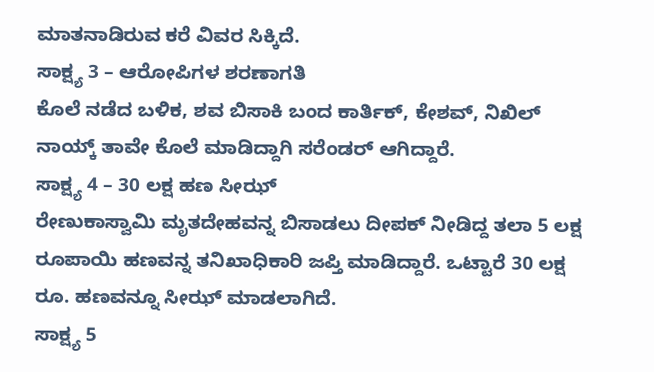ಮಾತನಾಡಿರುವ ಕರೆ ವಿವರ ಸಿಕ್ಕಿದೆ.
ಸಾಕ್ಷ್ಯ 3 – ಆರೋಪಿಗಳ ಶರಣಾಗತಿ
ಕೊಲೆ ನಡೆದ ಬಳಿಕ, ಶವ ಬಿಸಾಕಿ ಬಂದ ಕಾರ್ತಿಕ್, ಕೇಶವ್, ನಿಖಿಲ್ ನಾಯ್ಕ್ ತಾವೇ ಕೊಲೆ ಮಾಡಿದ್ದಾಗಿ ಸರೆಂಡರ್ ಆಗಿದ್ದಾರೆ.
ಸಾಕ್ಷ್ಯ 4 – 30 ಲಕ್ಷ ಹಣ ಸೀಝ್
ರೇಣುಕಾಸ್ವಾಮಿ ಮೃತದೇಹವನ್ನ ಬಿಸಾಡಲು ದೀಪಕ್ ನೀಡಿದ್ದ ತಲಾ 5 ಲಕ್ಷ ರೂಪಾಯಿ ಹಣವನ್ನ ತನಿಖಾಧಿಕಾರಿ ಜಪ್ತಿ ಮಾಡಿದ್ದಾರೆ. ಒಟ್ಟಾರೆ 30 ಲಕ್ಷ ರೂ. ಹಣವನ್ನೂ ಸೀಝ್ ಮಾಡಲಾಗಿದೆ.
ಸಾಕ್ಷ್ಯ 5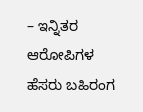– ಇನ್ನಿತರ ಆರೋಪಿಗಳ ಹೆಸರು ಬಹಿರಂಗ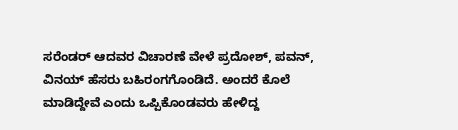ಸರೆಂಡರ್ ಆದವರ ವಿಚಾರಣೆ ವೇಳೆ ಪ್ರದೋಶ್, ಪವನ್, ವಿನಯ್ ಹೆಸರು ಬಹಿರಂಗಗೊಂಡಿದೆ. ಅಂದರೆ ಕೊಲೆ ಮಾಡಿದ್ದೇವೆ ಎಂದು ಒಪ್ಪಿಕೊಂಡವರು ಹೇಳಿದ್ದ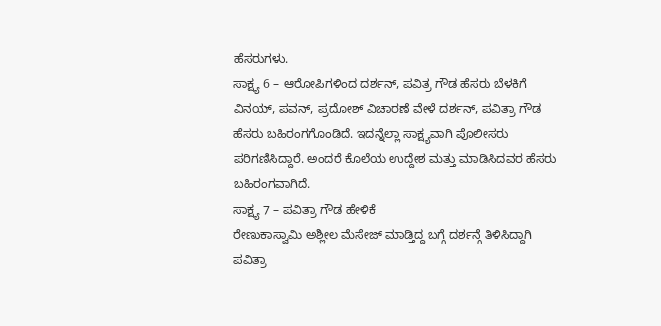ಹೆಸರುಗಳು.
ಸಾಕ್ಷ್ಯ 6 – ಆರೋಪಿಗಳಿಂದ ದರ್ಶನ್, ಪವಿತ್ರ ಗೌಡ ಹೆಸರು ಬೆಳಕಿಗೆ
ವಿನಯ್, ಪವನ್, ಪ್ರದೋಶ್ ವಿಚಾರಣೆ ವೇಳೆ ದರ್ಶನ್, ಪವಿತ್ರಾ ಗೌಡ ಹೆಸರು ಬಹಿರಂಗಗೊಂಡಿದೆ. ಇದನ್ನೆಲ್ಲಾ ಸಾಕ್ಷ್ಯವಾಗಿ ಪೊಲೀಸರು ಪರಿಗಣಿಸಿದ್ದಾರೆ. ಅಂದರೆ ಕೊಲೆಯ ಉದ್ದೇಶ ಮತ್ತು ಮಾಡಿಸಿದವರ ಹೆಸರು ಬಹಿರಂಗವಾಗಿದೆ.
ಸಾಕ್ಷ್ಯ 7 – ಪವಿತ್ರಾ ಗೌಡ ಹೇಳಿಕೆ
ರೇಣುಕಾಸ್ವಾಮಿ ಅಶ್ಲೀಲ ಮೆಸೇಜ್ ಮಾಡ್ತಿದ್ದ ಬಗ್ಗೆ ದರ್ಶನ್ಗೆ ತಿಳಿಸಿದ್ದಾಗಿ ಪವಿತ್ರಾ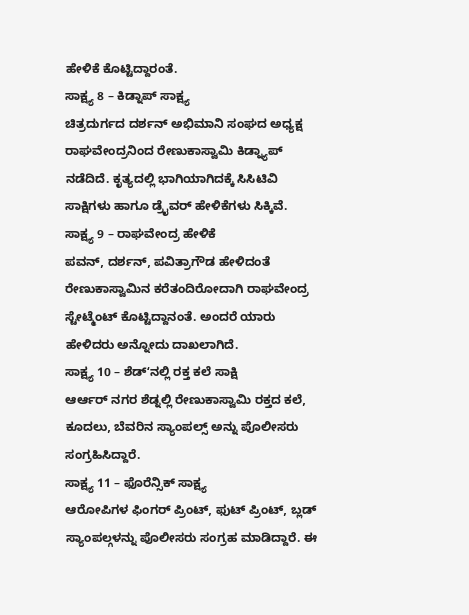ಹೇಳಿಕೆ ಕೊಟ್ಟಿದ್ದಾರಂತೆ.
ಸಾಕ್ಷ್ಯ 8 – ಕಿಡ್ನಾಪ್ ಸಾಕ್ಷ್ಯ
ಚಿತ್ರದುರ್ಗದ ದರ್ಶನ್ ಅಭಿಮಾನಿ ಸಂಘದ ಅಧ್ಯಕ್ಷ ರಾಘವೇಂದ್ರನಿಂದ ರೇಣುಕಾಸ್ವಾಮಿ ಕಿಡ್ನ್ಯಾಪ್ ನಡೆದಿದೆ. ಕೃತ್ಯದಲ್ಲಿ ಭಾಗಿಯಾಗಿದಕ್ಕೆ ಸಿಸಿಟಿವಿ ಸಾಕ್ಷಿಗಳು ಹಾಗೂ ಡ್ರೈವರ್ ಹೇಳಿಕೆಗಳು ಸಿಕ್ಕಿವೆ.
ಸಾಕ್ಷ್ಯ 9 – ರಾಘವೇಂದ್ರ ಹೇಳಿಕೆ
ಪವನ್, ದರ್ಶನ್, ಪವಿತ್ರಾಗೌಡ ಹೇಳಿದಂತೆ ರೇಣುಕಾಸ್ವಾಮಿನ ಕರೆತಂದಿರೋದಾಗಿ ರಾಘವೇಂದ್ರ ಸ್ಟೇಟ್ಮೆಂಟ್ ಕೊಟ್ಟಿದ್ದಾನಂತೆ. ಅಂದರೆ ಯಾರು ಹೇಳಿದರು ಅನ್ನೋದು ದಾಖಲಾಗಿದೆ.
ಸಾಕ್ಷ್ಯ 10 – ಶೆಡ್ʻನಲ್ಲಿ ರಕ್ತ ಕಲೆ ಸಾಕ್ಷಿ
ಆರ್ಆರ್ ನಗರ ಶೆಡ್ನಲ್ಲಿ ರೇಣುಕಾಸ್ವಾಮಿ ರಕ್ತದ ಕಲೆ, ಕೂದಲು, ಬೆವರಿನ ಸ್ಯಾಂಪಲ್ಸ್ ಅನ್ನು ಪೊಲೀಸರು ಸಂಗ್ರಹಿಸಿದ್ದಾರೆ.
ಸಾಕ್ಷ್ಯ 11 – ಫೊರೆನ್ಸಿಕ್ ಸಾಕ್ಷ್ಯ
ಆರೋಪಿಗಳ ಫಿಂಗರ್ ಪ್ರಿಂಟ್, ಫುಟ್ ಪ್ರಿಂಟ್, ಬ್ಲಡ್ ಸ್ಯಾಂಪಲ್ಗಳನ್ನು ಪೊಲೀಸರು ಸಂಗ್ರಹ ಮಾಡಿದ್ದಾರೆ. ಈ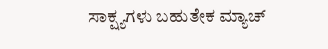ಸಾಕ್ಷ್ಯಗಳು ಬಹುತೇಕ ಮ್ಯಾಚ್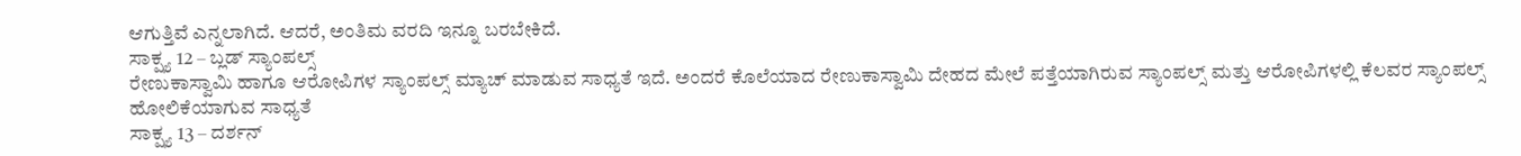ಆಗುತ್ತಿವೆ ಎನ್ನಲಾಗಿದೆ. ಆದರೆ, ಅಂತಿಮ ವರದಿ ಇನ್ನೂ ಬರಬೇಕಿದೆ.
ಸಾಕ್ಷ್ಯ 12 – ಬ್ಲಡ್ ಸ್ಯಾಂಪಲ್ಸ್
ರೇಣುಕಾಸ್ವಾಮಿ ಹಾಗೂ ಆರೋಪಿಗಳ ಸ್ಯಾಂಪಲ್ಸ್ ಮ್ಯಾಚ್ ಮಾಡುವ ಸಾಧ್ಯತೆ ಇದೆ. ಅಂದರೆ ಕೊಲೆಯಾದ ರೇಣುಕಾಸ್ವಾಮಿ ದೇಹದ ಮೇಲೆ ಪತ್ತೆಯಾಗಿರುವ ಸ್ಯಾಂಪಲ್ಸ್ ಮತ್ತು ಆರೋಪಿಗಳಲ್ಲಿ ಕೆಲವರ ಸ್ಯಾಂಪಲ್ಸ್ ಹೋಲಿಕೆಯಾಗುವ ಸಾಧ್ಯತೆ
ಸಾಕ್ಷ್ಯ 13 – ದರ್ಶನ್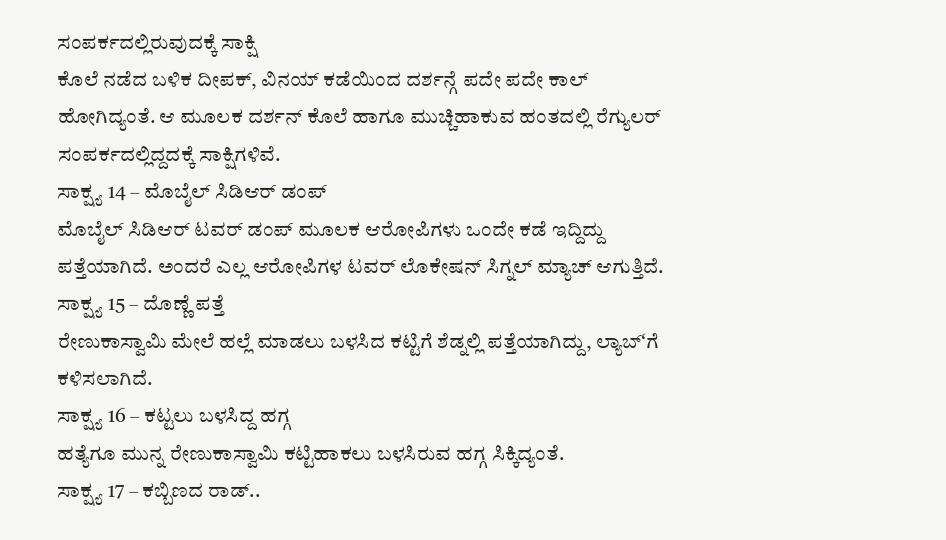ಸಂಪರ್ಕದಲ್ಲಿರುವುದಕ್ಕೆ ಸಾಕ್ಷಿ
ಕೊಲೆ ನಡೆದ ಬಳಿಕ ದೀಪಕ್, ವಿನಯ್ ಕಡೆಯಿಂದ ದರ್ಶನ್ಗೆ ಪದೇ ಪದೇ ಕಾಲ್ ಹೋಗಿದ್ಯಂತೆ. ಆ ಮೂಲಕ ದರ್ಶನ್ ಕೊಲೆ ಹಾಗೂ ಮುಚ್ಚಿಹಾಕುವ ಹಂತದಲ್ಲಿ ರೆಗ್ಯುಲರ್ ಸಂಪರ್ಕದಲ್ಲಿದ್ದದಕ್ಕೆ ಸಾಕ್ಷಿಗಳಿವೆ.
ಸಾಕ್ಷ್ಯ 14 – ಮೊಬೈಲ್ ಸಿಡಿಆರ್ ಡಂಪ್
ಮೊಬೈಲ್ ಸಿಡಿಆರ್ ಟವರ್ ಡಂಪ್ ಮೂಲಕ ಆರೋಪಿಗಳು ಒಂದೇ ಕಡೆ ಇದ್ದಿದ್ದು ಪತ್ತೆಯಾಗಿದೆ. ಅಂದರೆ ಎಲ್ಲ ಆರೋಪಿಗಳ ಟವರ್ ಲೊಕೇಷನ್ ಸಿಗ್ನಲ್ ಮ್ಯಾಚ್ ಆಗುತ್ತಿದೆ.
ಸಾಕ್ಷ್ಯ 15 – ದೊಣ್ಣೆ ಪತ್ತೆ
ರೇಣುಕಾಸ್ವಾಮಿ ಮೇಲೆ ಹಲ್ಲೆ ಮಾಡಲು ಬಳಸಿದ ಕಟ್ಟಿಗೆ ಶೆಡ್ನಲ್ಲಿ ಪತ್ತೆಯಾಗಿದ್ದು, ಲ್ಯಾಬ್ʻಗೆ ಕಳಿಸಲಾಗಿದೆ.
ಸಾಕ್ಷ್ಯ 16 – ಕಟ್ಟಲು ಬಳಸಿದ್ದ ಹಗ್ಗ
ಹತ್ಯೆಗೂ ಮುನ್ನ ರೇಣುಕಾಸ್ವಾಮಿ ಕಟ್ಟಿಹಾಕಲು ಬಳಸಿರುವ ಹಗ್ಗ ಸಿಕ್ಕಿದ್ಯಂತೆ.
ಸಾಕ್ಷ್ಯ 17 – ಕಬ್ಬಿಣದ ರಾಡ್..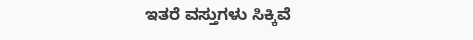ಇತರೆ ವಸ್ತುಗಳು ಸಿಕ್ಕಿವೆ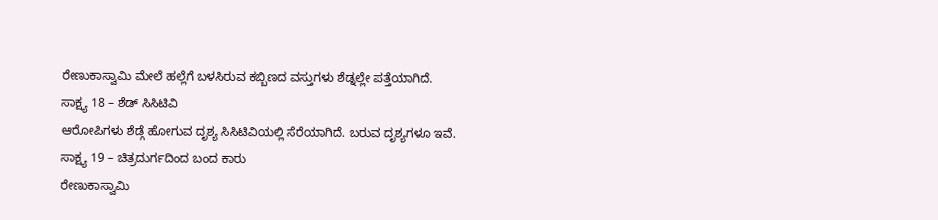ರೇಣುಕಾಸ್ವಾಮಿ ಮೇಲೆ ಹಲ್ಲೆಗೆ ಬಳಸಿರುವ ಕಬ್ಬಿಣದ ವಸ್ತುಗಳು ಶೆಡ್ನಲ್ಲೇ ಪತ್ತೆಯಾಗಿದೆ.
ಸಾಕ್ಷ್ಯ 18 – ಶೆಡ್ ಸಿಸಿಟಿವಿ
ಆರೋಪಿಗಳು ಶೆಡ್ಗೆ ಹೋಗುವ ದೃಶ್ಯ ಸಿಸಿಟಿವಿಯಲ್ಲಿ ಸೆರೆಯಾಗಿದೆ. ಬರುವ ದೃಶ್ಯಗಳೂ ಇವೆ.
ಸಾಕ್ಷ್ಯ 19 – ಚಿತ್ರದುರ್ಗದಿಂದ ಬಂದ ಕಾರು
ರೇಣುಕಾಸ್ವಾಮಿ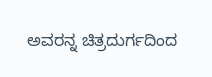ಅವರನ್ನ ಚಿತ್ರದುರ್ಗದಿಂದ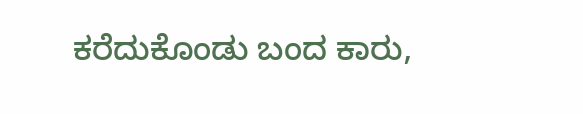ಕರೆದುಕೊಂಡು ಬಂದ ಕಾರು,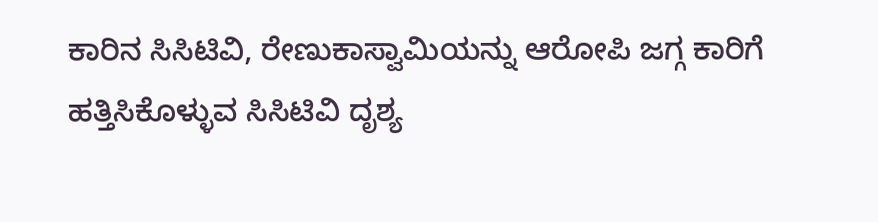ಕಾರಿನ ಸಿಸಿಟಿವಿ, ರೇಣುಕಾಸ್ವಾಮಿಯನ್ನು ಆರೋಪಿ ಜಗ್ಗ ಕಾರಿಗೆ ಹತ್ತಿಸಿಕೊಳ್ಳುವ ಸಿಸಿಟಿವಿ ದೃಶ್ಯ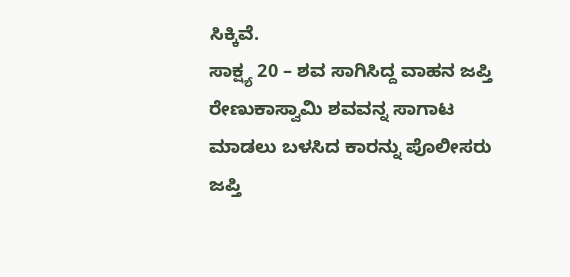ಸಿಕ್ಕಿವೆ.
ಸಾಕ್ಷ್ಯ 20 – ಶವ ಸಾಗಿಸಿದ್ದ ವಾಹನ ಜಪ್ತಿ
ರೇಣುಕಾಸ್ವಾಮಿ ಶವವನ್ನ ಸಾಗಾಟ ಮಾಡಲು ಬಳಸಿದ ಕಾರನ್ನು ಪೊಲೀಸರು ಜಪ್ತಿ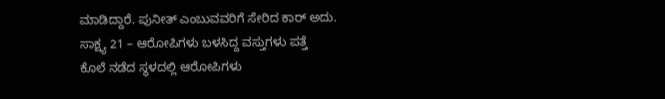ಮಾಡಿದ್ದಾರೆ. ಪುನೀತ್ ಎಂಬುವವರಿಗೆ ಸೇರಿದ ಕಾರ್ ಅದು.
ಸಾಕ್ಷ್ಯ 21 – ಆರೋಪಿಗಳು ಬಳಸಿದ್ದ ವಸ್ತುಗಳು ಪತ್ತೆ
ಕೊಲೆ ನಡೆದ ಸ್ಥಳದಲ್ಲಿ ಆರೋಪಿಗಳು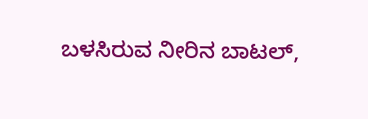ಬಳಸಿರುವ ನೀರಿನ ಬಾಟಲ್,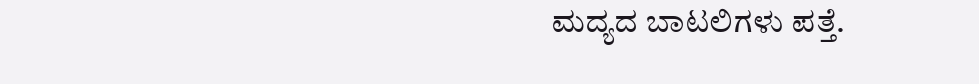ಮದ್ಯದ ಬಾಟಲಿಗಳು ಪತ್ತೆ.